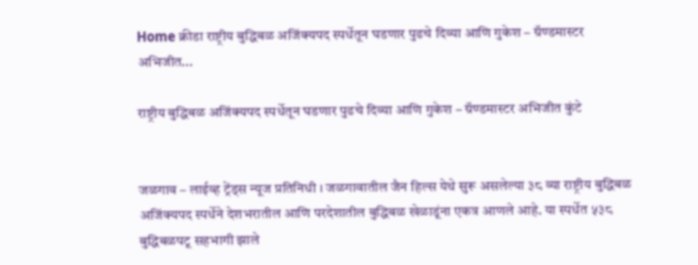Home क्रीडा राष्ट्रीय बुद्धिबळ अजिंक्यपद स्पर्धेतून घडणार पुढचे दिव्या आणि गुकेश – ग्रॅण्डमास्टर अभिजीत...

राष्ट्रीय बुद्धिबळ अजिंक्यपद स्पर्धेतून घडणार पुढचे दिव्या आणि गुकेश – ग्रॅण्डमास्टर अभिजीत कुंटे


जळगाव – लाईव्ह ट्रेंड्स न्यूज प्रतिनिधी । जळगावातील जैन हिल्स येथे सुरू असलेल्या ३८ व्या राष्ट्रीय बुद्धिबळ अजिंक्यपद स्पर्धेने देशभरातील आणि परदेशातील बुद्धिबळ खेळाडूंना एकत्र आणले आहे. या स्पर्धेत ५३८ बुद्धिबळपटू सहभागी झाले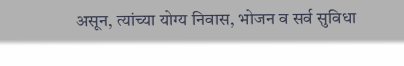असून, त्यांच्या योग्य निवास, भोजन व सर्व सुविधा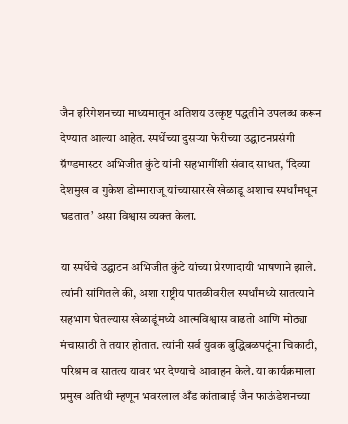जैन इरिगेशनच्या माध्यमातून अतिशय उत्कृष्ट पद्धतीने उपलब्ध करून देण्यात आल्या आहेत. स्पर्धेच्या दुसऱ्या फेरीच्या उद्घाटनप्रसंगी ग्रॅण्डमास्टर अभिजीत कुंटे यांनी सहभागींशी संवाद साधत, ‘दिव्या देशमुख व गुकेश डोम्माराजू यांच्यासारखे खेळाडू अशाच स्पर्धांमधून घडतात’ असा विश्वास व्यक्त केला.

या स्पर्धेचे उद्घाटन अभिजीत कुंटे यांच्या प्रेरणादायी भाषणाने झाले. त्यांनी सांगितले की, अशा राष्ट्रीय पातळीवरील स्पर्धांमध्ये सातत्याने सहभाग घेतल्यास खेळाडूंमध्ये आत्मविश्वास वाढतो आणि मोठ्या मंचासाठी ते तयार होतात. त्यांनी सर्व युवक बुद्धिबळपटूंना चिकाटी, परिश्रम व सातत्य यावर भर देण्याचे आवाहन केले. या कार्यक्रमाला प्रमुख अतिथी म्हणून भवरलाल अँड कांताबाई जैन फाऊंडेशनच्या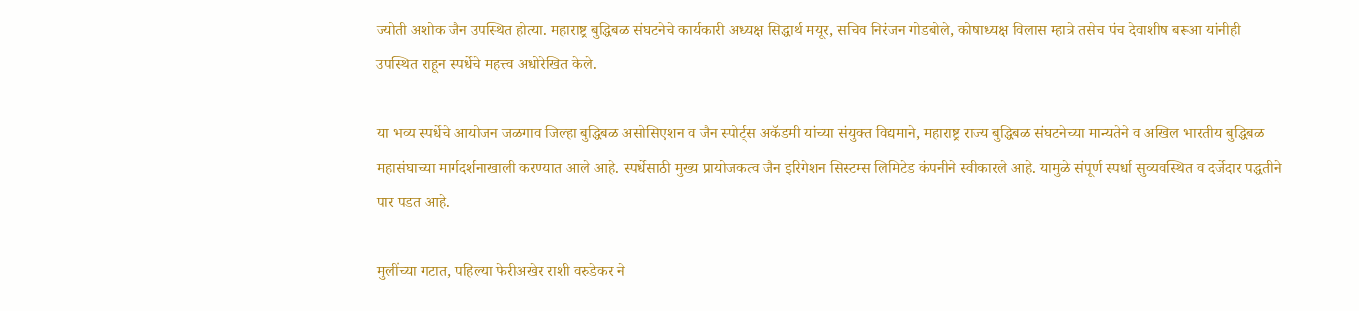ज्योती अशोक जैन उपस्थित होत्या. महाराष्ट्र बुद्धिबळ संघटनेचे कार्यकारी अध्यक्ष सिद्धार्थ मयूर, सचिव निरंजन गोडबोले, कोषाध्यक्ष विलास म्हात्रे तसेच पंच देवाशीष बरूआ यांनीही उपस्थित राहून स्पर्धेचे महत्त्व अधोरेखित केले.

या भव्य स्पर्धेचे आयोजन जळगाव जिल्हा बुद्धिबळ असोसिएशन व जैन स्पोर्ट्स अकॅडमी यांच्या संयुक्त विद्यमाने, महाराष्ट्र राज्य बुद्धिबळ संघटनेच्या मान्यतेने व अखिल भारतीय बुद्धिबळ महासंघाच्या मार्गदर्शनाखाली करण्यात आले आहे. स्पर्धेसाठी मुख्य प्रायोजकत्व जैन इरिगेशन सिस्टम्स लिमिटेड कंपनीने स्वीकारले आहे. यामुळे संपूर्ण स्पर्धा सुव्यवस्थित व दर्जेदार पद्धतीने पार पडत आहे.

मुलींच्या गटात, पहिल्या फेरीअखेर राशी वरुडेकर ने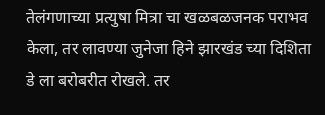तेलंगणाच्या प्रत्युषा मित्रा चा खळबळजनक पराभव केला, तर लावण्या जुनेजा हिने झारखंड च्या दिशिता डे ला बरोबरीत रोखले. तर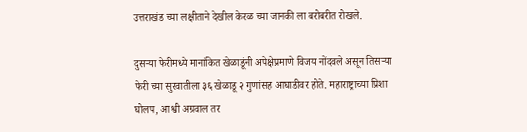उत्तराखंड च्या लक्षीताने देखील केरळ च्या जानकी ला बरोबरीत रोखले.

दुसऱ्या फेरीमध्ये मानांकित खेळाडूंनी अपेक्षेप्रमाणे विजय नोंदवले असून तिसऱ्या फेरी च्या सुरवातीला ३६ खेळाडू २ गुणांसह आघाडीवर होते. महाराष्ट्राच्या प्रिशा घोलप, आश्वी अग्रवाल तर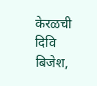केरळची दिवि बिजेश,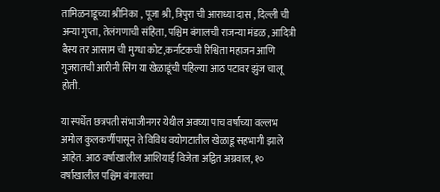तामिळनाडूच्या श्रीनिका , पूजा श्री, त्रिपुरा ची आराध्या दास , दिल्ली ची अन्या गुप्ता, तेलंगणाची संहिता, पश्चिम बंगालची राजन्या मंडळ , आदित्री बैस्य तर आसाम ची मुग्धा कोट,कर्नाटकची रिश्विता महाजन आणि गुजरातची आरीनी सिंग या खेळाडूंची पहिल्या आठ पटावर झुंज चालू होती.

या स्पर्धेत छत्रपती संभाजीनगर येथील अवघ्या पाच वर्षांच्या वल्लभ अमोल कुलकर्णीपासून ते विविध वयोगटातील खेळाडू सहभागी झाले आहेत. आठ वर्षाखालील आशियाई विजेता अद्वित अग्रवाल, १० वर्षाखालील पश्चिम बंगालचा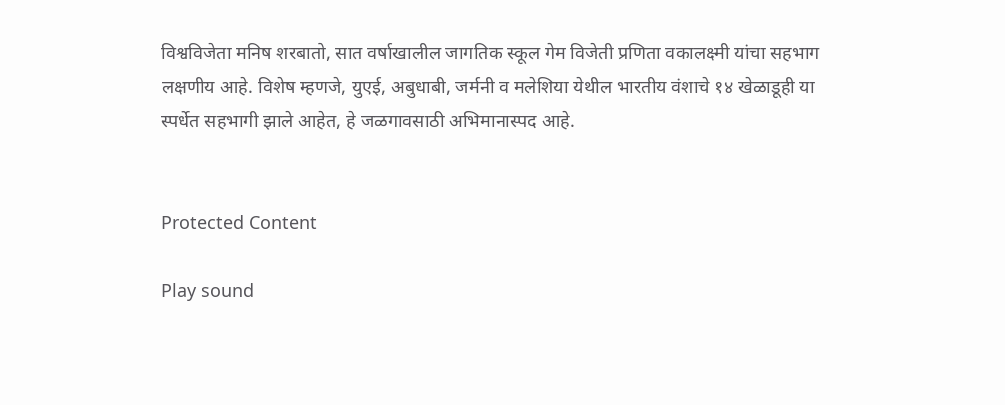विश्वविजेता मनिष शरबातो, सात वर्षाखालील जागतिक स्कूल गेम विजेती प्रणिता वकालक्ष्मी यांचा सहभाग लक्षणीय आहे. विशेष म्हणजे, युएई, अबुधाबी, जर्मनी व मलेशिया येथील भारतीय वंशाचे १४ खेळाडूही या स्पर्धेत सहभागी झाले आहेत, हे जळगावसाठी अभिमानास्पद आहे.


Protected Content

Play sound